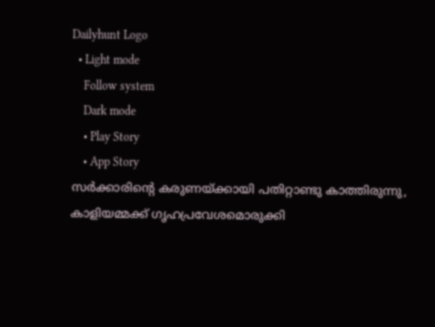Dailyhunt Logo
  • Light mode
    Follow system
    Dark mode
    • Play Story
    • App Story
സര്‍ക്കാരിന്റെ കരുണയ്ക്കായി പതിറ്റാണ്ടു കാത്തിരുന്നു, കാളിയമ്മക്ക് ഗൃഹപ്രവേശമൊരുക്കി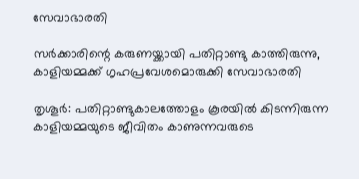സേവാഭാരതി

സര്‍ക്കാരിന്റെ കരുണയ്ക്കായി പതിറ്റാണ്ടു കാത്തിരുന്നു, കാളിയമ്മക്ക് ഗൃഹപ്രവേശമൊരുക്കി സേവാഭാരതി

തൃശൂര്‍: പതിറ്റാണ്ടുകാലത്തോളം കൂരയില്‍ കിടന്നിരുന്ന കാളിയമ്മയുടെ ജീവിതം കാണുന്നവരുടെ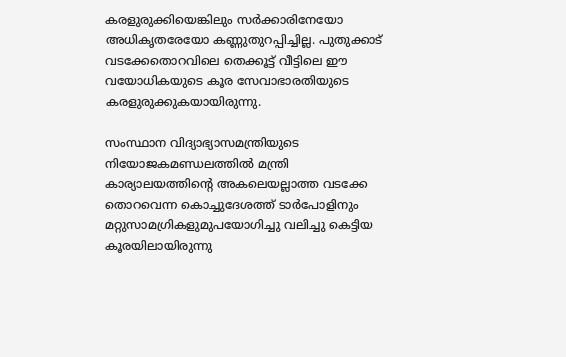കരളുരുക്കിയെങ്കിലും സര്‍ക്കാരിനേയോ അധികൃതരേയോ കണ്ണുതുറപ്പിച്ചില്ല. പുതുക്കാട് വടക്കേതൊറവിലെ തെക്കൂട്ട് വീട്ടിലെ ഈ വയോധികയുടെ കൂര സേവാഭാരതിയുടെ കരളുരുക്കുകയായിരുന്നു.

സംസ്ഥാന വിദ്യാഭ്യാസമന്ത്രിയുടെ നിയോജകമണ്ഡലത്തില്‍ മന്ത്രി കാര്യാലയത്തിന്റെ അകലെയല്ലാത്ത വടക്കേ തൊറവെന്ന കൊച്ചുദേശത്ത് ടാര്‍പോളിനും മറ്റുസാമഗ്രികളുമുപയോഗിച്ചു വലിച്ചു കെട്ടിയ കൂരയിലായിരുന്നു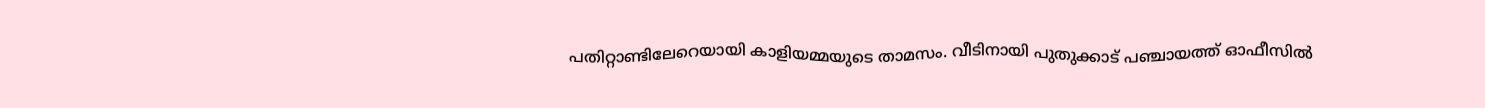പതിറ്റാണ്ടിലേറെയായി കാളിയമ്മയുടെ താമസം. വീടിനായി പുതുക്കാട് പഞ്ചായത്ത് ഓഫീസില്‍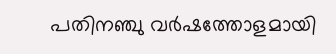പതിനഞ്ചു വര്‍ഷത്തോളമായി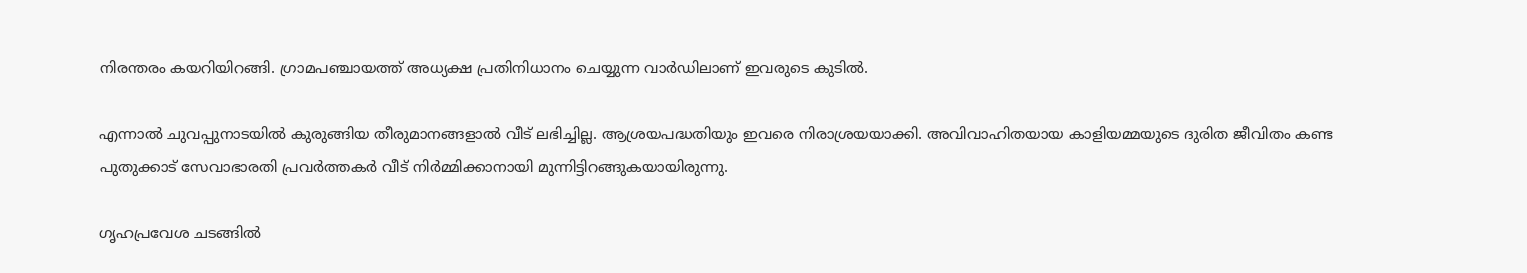നിരന്തരം കയറിയിറങ്ങി. ഗ്രാമപഞ്ചായത്ത് അധ്യക്ഷ പ്രതിനിധാനം ചെയ്യുന്ന വാര്‍ഡിലാണ് ഇവരുടെ കുടില്‍.

എന്നാല്‍ ചുവപ്പുനാടയില്‍ കുരുങ്ങിയ തീരുമാനങ്ങളാല്‍ വീട് ലഭിച്ചില്ല. ആശ്രയപദ്ധതിയും ഇവരെ നിരാശ്രയയാക്കി. അവിവാഹിതയായ കാളിയമ്മയുടെ ദുരിത ജീവിതം കണ്ട പുതുക്കാട് സേവാഭാരതി പ്രവര്‍ത്തകര്‍ വീട് നിര്‍മ്മിക്കാനായി മുന്നിട്ടിറങ്ങുകയായിരുന്നു.

ഗൃഹപ്രവേശ ചടങ്ങില്‍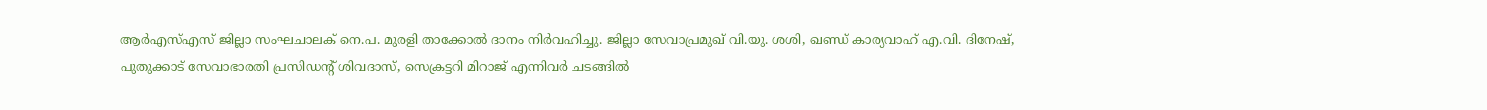ആര്‍എസ്‌എസ് ജില്ലാ സംഘചാലക് നെ.പ. മുരളി താക്കോല്‍ ദാനം നിര്‍വഹിച്ചു. ജില്ലാ സേവാപ്രമുഖ് വി.യു. ശശി, ഖണ്ഡ് കാര്യവാഹ് എ.വി. ദിനേഷ്, പുതുക്കാട് സേവാഭാരതി പ്രസിഡന്റ് ശിവദാസ്, സെക്രട്ടറി മിറാജ് എന്നിവര്‍ ചടങ്ങില്‍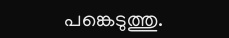പങ്കെടുത്തു.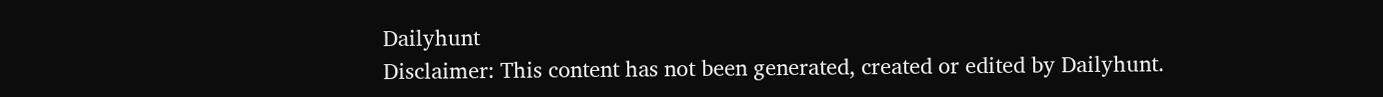Dailyhunt
Disclaimer: This content has not been generated, created or edited by Dailyhunt.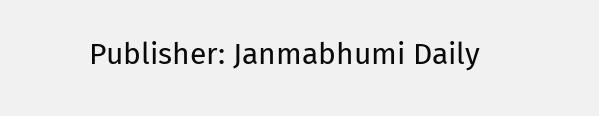Publisher: Janmabhumi Daily